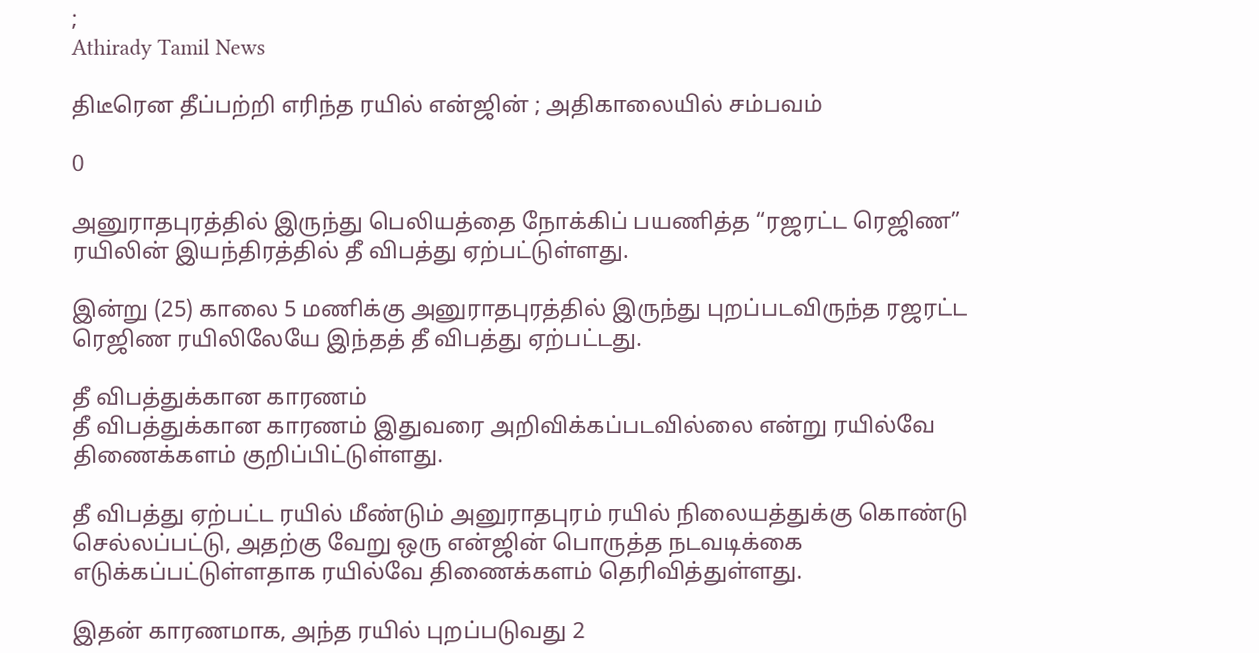;
Athirady Tamil News

திடீரென தீப்பற்றி எரிந்த ரயில் என்ஜின் ; அதிகாலையில் சம்பவம்

0

அனுராதபுரத்தில் இருந்து பெலியத்தை நோக்கிப் பயணித்த “ரஜரட்ட ரெஜிண” ரயிலின் இயந்திரத்தில் தீ விபத்து ஏற்பட்டுள்ளது.

இன்று (25) காலை 5 மணிக்கு அனுராதபுரத்தில் இருந்து புறப்படவிருந்த ரஜரட்ட ரெஜிண ரயிலிலேயே இந்தத் தீ விபத்து ஏற்பட்டது.

தீ விபத்துக்கான காரணம்
தீ விபத்துக்கான காரணம் இதுவரை அறிவிக்கப்படவில்லை என்று ரயில்வே திணைக்களம் குறிப்பிட்டுள்ளது.

தீ விபத்து ஏற்பட்ட ரயில் மீண்டும் அனுராதபுரம் ரயில் நிலையத்துக்கு கொண்டு செல்லப்பட்டு, அதற்கு வேறு ஒரு என்ஜின் பொருத்த நடவடிக்கை எடுக்கப்பட்டுள்ளதாக ரயில்வே திணைக்களம் தெரிவித்துள்ளது.

இதன் காரணமாக, அந்த ரயில் புறப்படுவது 2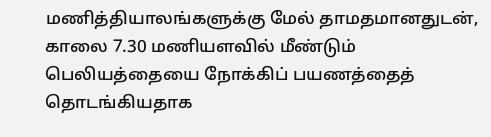மணித்தியாலங்களுக்கு மேல் தாமதமானதுடன், காலை 7.30 மணியளவில் மீண்டும் பெலியத்தையை நோக்கிப் பயணத்தைத் தொடங்கியதாக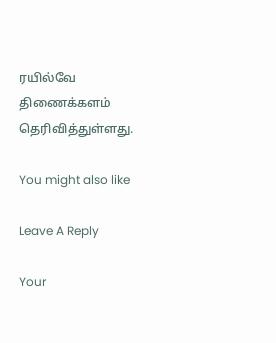ரயில்வே திணைக்களம் தெரிவித்துள்ளது.

You might also like

Leave A Reply

Your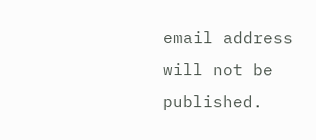email address will not be published.